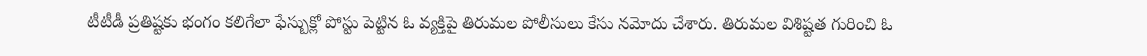టీటీడీ ప్రతిష్టకు భంగం కలిగేలా ఫేస్బుక్లో పోస్టు పెట్టిన ఓ వ్యక్తిపై తిరుమల పోలీసులు కేసు నమోదు చేశారు. తిరుమల విశిష్టత గురించి ఓ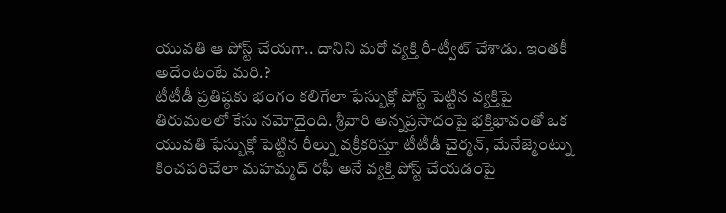యువతి ఆ పోస్ట్ చేయగా.. దానిని మరో వ్యక్తి రీ-ట్వీట్ చేశాడు. ఇంతకీ అదేంటంటే మరి.?
టీటీడీ ప్రతిష్ఠకు భంగం కలిగేలా ఫేస్బుక్లో పోస్ట్ పెట్టిన వ్యక్తిపై తిరుమలలో కేసు నమోదైంది. శ్రీవారి అన్నప్రసాదంపై భక్తిభావంతో ఒక యువతి ఫేస్బుక్లో పెట్టిన రీల్ను వక్రీకరిస్తూ టీటీడీ చైర్మన్, మేనేజ్మెంట్ను కించపరిచేలా మహమ్మద్ రఫీ అనే వ్యక్తి పోస్ట్ చేయడంపై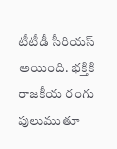టీటీడీ సీరియస్ అయింది. భక్తికి రాజకీయ రంగు పులుముతూ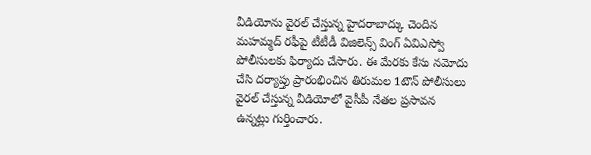వీడియోను వైరల్ చేస్తున్న హైదరాబాద్కు చెందిన మహమ్మద్ రఫీపై టీటీడీ విజిలెన్స్ వింగ్ ఏవిఎస్వో పోలీసులకు ఫిర్యాదు చేసారు. ఈ మేరకు కేసు నమోదు చేసి దర్యాప్తు ప్రారంభించిన తిరుమల 1టౌన్ పోలీసులు వైరల్ చేస్తున్న వీడియోలో వైసీపీ నేతల ప్రసావన ఉన్నట్లు గుర్తించారు.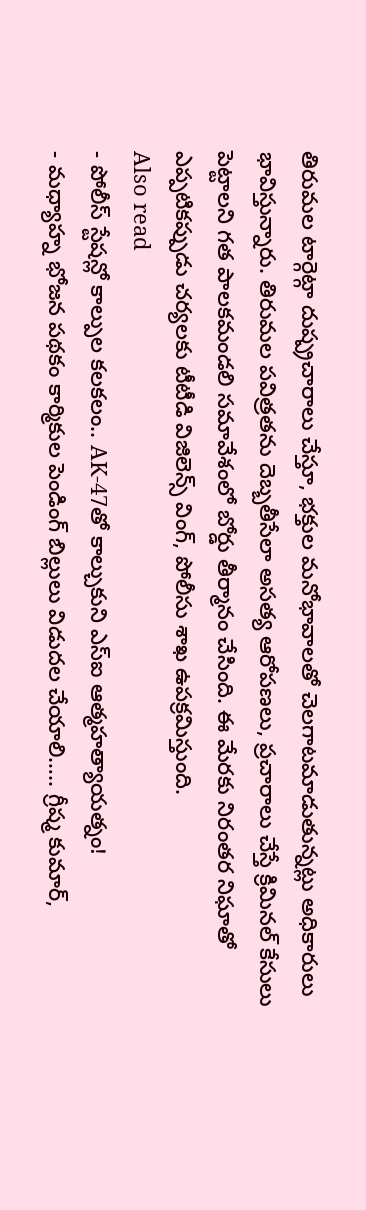తిరుమల టార్గెట్గా దుష్ప్రచారాలు చేస్తూ, భక్తుల మనోభావాలతో చెలగాటమాడుతున్నట్లు అధికారులు భావిస్తున్నారు. తిరుమల పవిత్రతను దెబ్బతీసేలా అసత్య ఆరోపణలు, ప్రచారాలు చేస్తే క్రిమినల్ కేసులు పెట్టాలని గత పాలకమండలి సమావేశంలో బోర్డు తీర్మానం చేసింది. ఈ మేరకు నిరంతర నిఘాతో ఎప్పటికప్పుడు చర్యలకు టీటీడి విజిలెన్స్ వింగ్, పోలీసు శాఖ ఉపక్రమిస్తుంది.
Also read
- పోలీస్ స్టేషన్లో కాల్పుల కలకలం.. AK-47తో కాల్చుకుని ఎస్ఐ ఆత్మహత్యాయత్నం!
- మధ్యాహ్న భోజన పథకం కార్మికుల పెండింగ్ బిల్లులు విడుదల చేయాలి….. గ్రీష్మ కుమార్,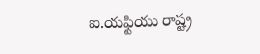ఐ.యఫ్టియు రాష్ట్ర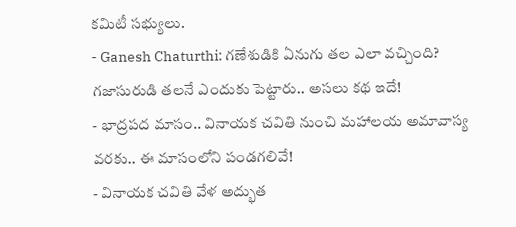కమిటీ సభ్యులు.
- Ganesh Chaturthi: గణేశుడికి ఏనుగు తల ఎలా వచ్చింది? గజాసురుడి తలనే ఎందుకు పెట్టారు.. అసలు కథ ఇదే!
- భాద్రపద మాసం.. వినాయక చవితి నుంచి మహాలయ అమావాస్య వరకు.. ఈ మాసంలోని పండగలివే!
- వినాయక చవితి వేళ అద్భుత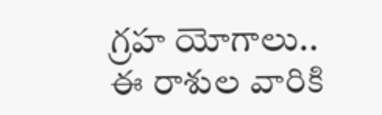గ్రహ యోగాలు.. ఈ రాశుల వారికి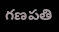గణపతి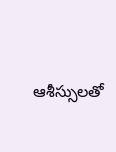ఆశీస్సులతో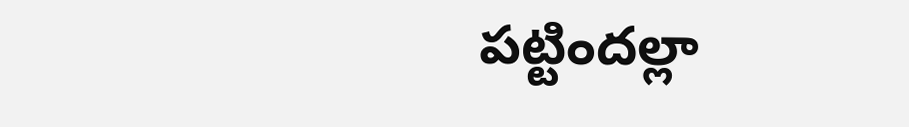పట్టిందల్లా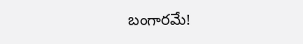బంగారమే!